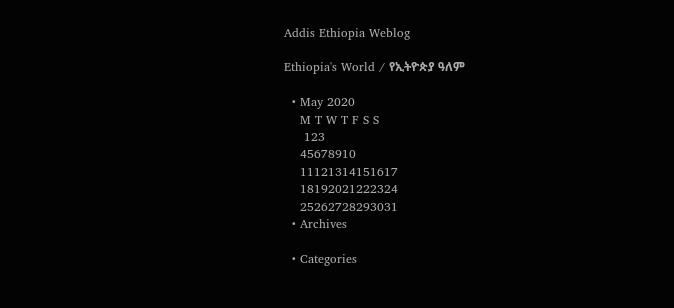Addis Ethiopia Weblog

Ethiopia's World / የኢትዮጵያ ዓለም

  • May 2020
    M T W T F S S
     123
    45678910
    11121314151617
    18192021222324
    25262728293031
  • Archives

  • Categories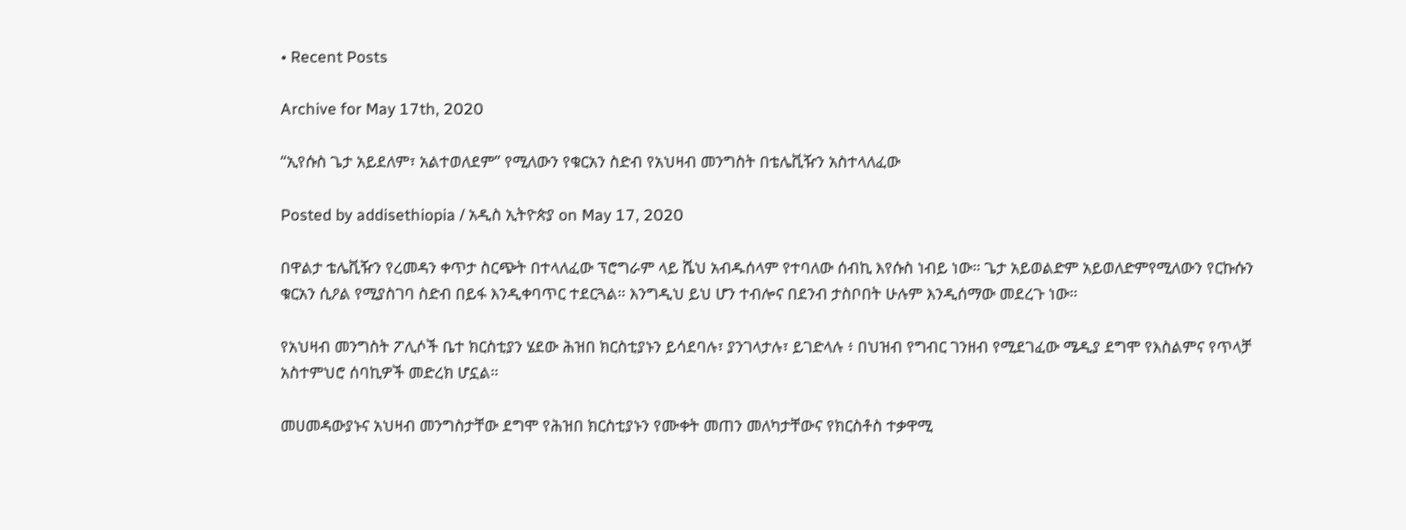• Recent Posts

Archive for May 17th, 2020

“ኢየሱስ ጌታ አይደለም፣ አልተወለደም” የሚለውን የቁርአን ስድብ የአህዛብ መንግስት በቴሌቪዥን አስተላለፈው

Posted by addisethiopia / አዲስ ኢትዮጵያ on May 17, 2020

በዋልታ ቴሌቪዥን የረመዳን ቀጥታ ስርጭት በተላለፈው ፕሮግራም ላይ ሼህ አብዱሰላም የተባለው ሰብኪ እየሱስ ነብይ ነው። ጌታ አይወልድም አይወለድምየሚለውን የርኩሱን ቁርአን ሲዖል የሚያስገባ ስድብ በይፋ እንዲቀባጥር ተደርጓል። እንግዲህ ይህ ሆን ተብሎና በደንብ ታስቦበት ሁሉም እንዲሰማው መደረጉ ነው።

የአህዛብ መንግስት ፖሊሶች ቤተ ክርስቲያን ሄደው ሕዝበ ክርስቲያኑን ይሳደባሉ፣ ያንገላታሉ፣ ይገድላሉ ፥ በህዝብ የግብር ገንዘብ የሚደገፈው ሜዲያ ደግሞ የእስልምና የጥላቻ አስተምህሮ ሰባኪዎች መድረክ ሆኗል።

መሀመዳውያኑና አህዛብ መንግስታቸው ደግሞ የሕዝበ ክርስቲያኑን የሙቀት መጠን መለካታቸውና የክርስቶስ ተቃዋሚ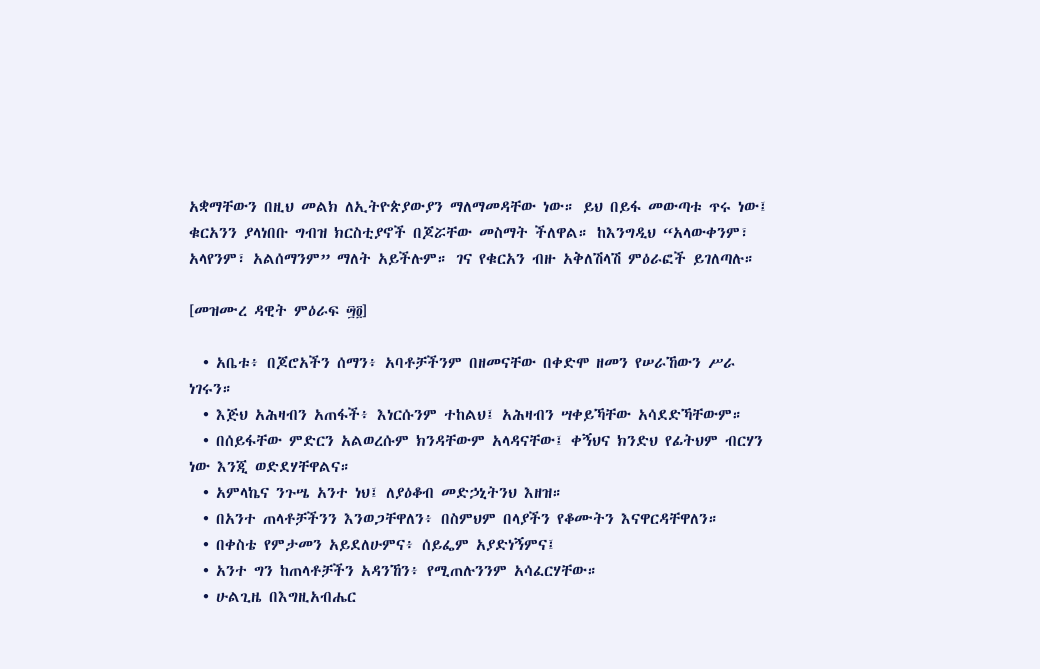አቋማቸውን በዚህ መልክ ለኢትዮጵያውያን ማለማመዳቸው ነው። ይህ በይፋ መውጣቱ ጥሩ ነው፤ ቁርአንን ያላነበቡ ግብዝ ክርስቲያኖች በጆሯቸው መስማት ችለዋል። ከእንግዲህ “አላውቀንም፣ አላየንም፣ አልሰማንም” ማለት አይችሉም። ገና የቁርአን ብዙ አቅለሽላሽ ምዕራፎች ይገለጣሉ።

[መዝሙረ ዳዊት ምዕራፍ ፵፬]

  • አቤቱ፥ በጆሮአችን ሰማን፥ አባቶቻችንም በዘመናቸው በቀድሞ ዘመን የሠራኸውን ሥራ ነገሩን።
  • እጅህ አሕዛብን አጠፋች፥ እነርሱንም ተከልህ፤ አሕዛብን ሣቀይኻቸው አሳደድኻቸውም።
  • በሰይፋቸው ምድርን አልወረሱም ክንዳቸውም አላዳናቸው፤ ቀኝህና ክንድህ የፊትህም ብርሃን ነው እንጂ ወድደሃቸዋልና።
  • አምላኬና ንጉሤ አንተ ነህ፤ ለያዕቆብ መድኃኒትንህ እዘዝ።
  • በአንተ ጠላቶቻችንን እንወጋቸዋለን፥ በስምህም በላያችን የቆሙትን እናዋርዳቸዋለን።
  • በቀስቴ የምታመን አይደለሁምና፥ ሰይፌም አያድነኝምና፤
  • አንተ ግን ከጠላቶቻችን አዳንኸን፥ የሚጠሉንንም አሳፈርሃቸው።
  • ሁልጊዜ በእግዚአብሔር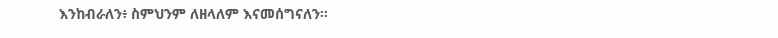እንከብራለን፥ ስምህንም ለዘላለም እናመሰግናለን።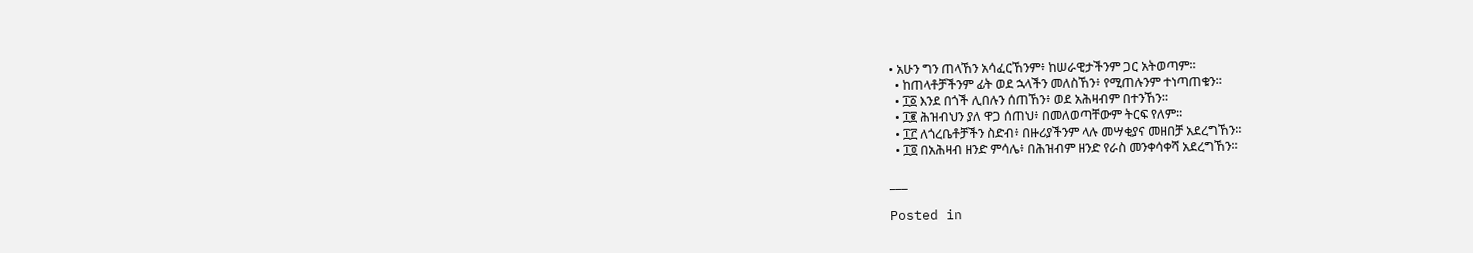• አሁን ግን ጠላኸን አሳፈርኸንም፥ ከሠራዊታችንም ጋር አትወጣም።
  • ከጠላቶቻችንም ፊት ወደ ኋላችን መለስኸን፥ የሚጠሉንም ተነጣጠቁን።
  • ፲፩ እንደ በጎች ሊበሉን ሰጠኸን፥ ወደ አሕዛብም በተንኸን።
  • ፲፪ ሕዝብህን ያለ ዋጋ ሰጠህ፥ በመለወጣቸውም ትርፍ የለም።
  • ፲፫ ለጎረቤቶቻችን ስድብ፥ በዙሪያችንም ላሉ መሣቂያና መዘበቻ አደረግኸን።
  • ፲፬ በአሕዛብ ዘንድ ምሳሌ፥ በሕዝብም ዘንድ የራስ መንቀሳቀሻ አደረግኸን።

___

Posted in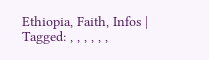Ethiopia, Faith, Infos | Tagged: , , , , , ,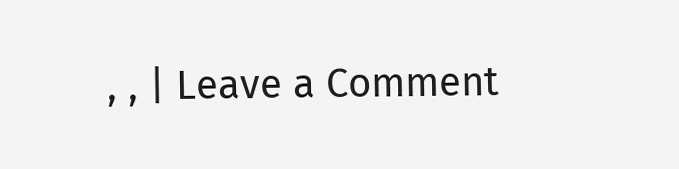, , | Leave a Comment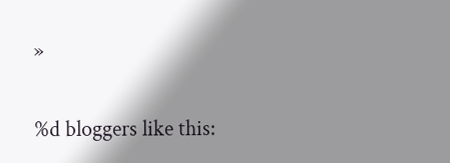»


%d bloggers like this: